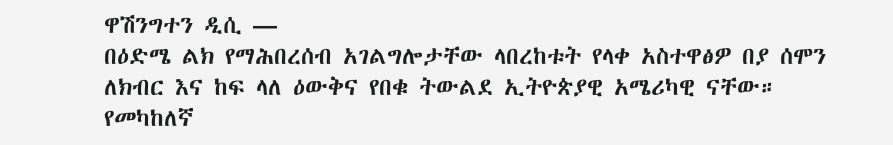ዋሽንግተን ዲሲ —
በዕድሜ ልክ የማሕበረሰብ አገልግሎታቸው ላበረከቱት የላቀ አስተዋፅዎ በያ ሰሞን ለክብር እና ከፍ ላለ ዕውቅና የበቁ ትውልደ ኢትዮጵያዊ አሜሪካዊ ናቸው። የመካከለኛ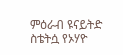ምዕራብ ዩናይትድ ስቴትሷ የኦሃዮ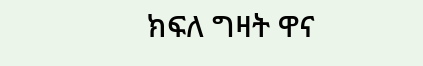ክፍለ ግዛት ዋና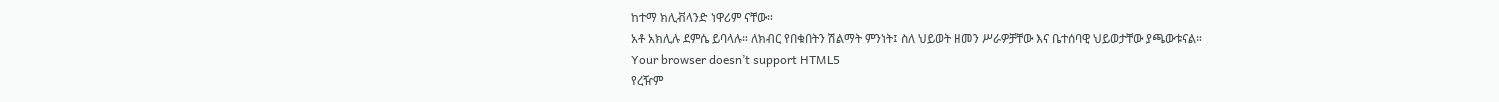ከተማ ክሊቭላንድ ነዋሪም ናቸው።
አቶ አክሊሉ ደምሴ ይባላሉ። ለክብር የበቁበትን ሽልማት ምንነት፤ ስለ ህይወት ዘመን ሥራዎቻቸው እና ቤተሰባዊ ህይወታቸው ያጫውቱናል።
Your browser doesn’t support HTML5
የረዥም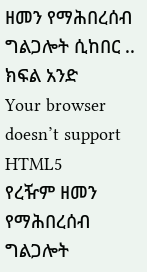ዘመን የማሕበረሰብ ግልጋሎት ሲከበር .. ክፍል አንድ
Your browser doesn’t support HTML5
የረዥም ዘመን የማሕበረሰብ ግልጋሎት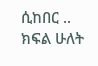ሲከበር .. ክፍል ሁለት